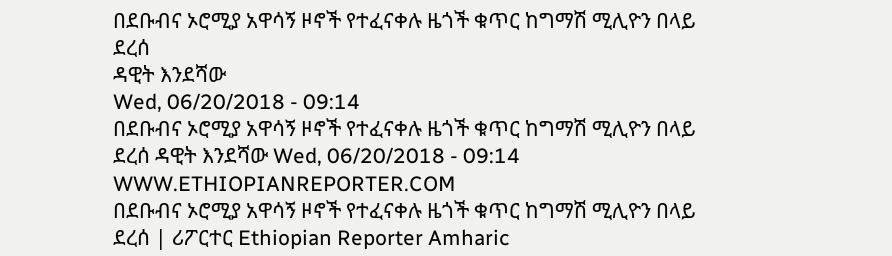በደቡብና ኦሮሚያ አዋሳኝ ዞኖች የተፈናቀሉ ዜጎች ቁጥር ከግማሽ ሚሊዮን በላይ ደረሰ
ዳዊት እንደሻው
Wed, 06/20/2018 - 09:14
በደቡብና ኦሮሚያ አዋሳኝ ዞኖች የተፈናቀሉ ዜጎች ቁጥር ከግማሽ ሚሊዮን በላይ ደረሰ ዳዊት እንደሻው Wed, 06/20/2018 - 09:14
WWW.ETHIOPIANREPORTER.COM
በደቡብና ኦሮሚያ አዋሳኝ ዞኖች የተፈናቀሉ ዜጎች ቁጥር ከግማሽ ሚሊዮን በላይ ደረሰ | ሪፖርተር Ethiopian Reporter Amharic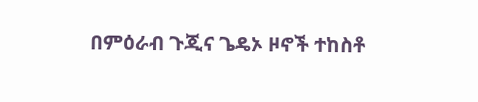በምዕራብ ጉጂና ጌዴኦ ዞኖች ተከስቶ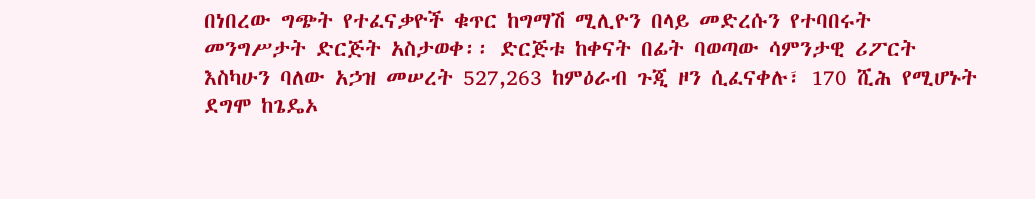በነበረው ግጭት የተፈናቃዮች ቁጥር ከግማሽ ሚሊዮን በላይ መድረሱን የተባበሩት መንግሥታት ድርጅት አስታወቀ፡፡ ድርጅቱ ከቀናት በፊት ባወጣው ሳምንታዊ ሪፖርት እስካሁን ባለው አኃዝ መሠረት 527,263 ከምዕራብ ጉጂ ዞን ሲፈናቀሉ፣ 170 ሺሕ የሚሆኑት ደግሞ ከጌዴኦ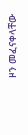ዞን መፈናቀላቸው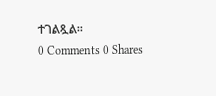ተገልጿል፡፡
0 Comments 0 Shares